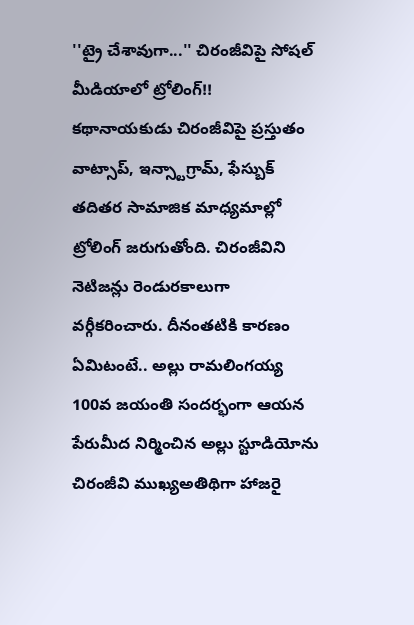''ట్రై చేశావుగా...'' చిరంజీవిపై సోషల్ మీడియాలో ట్రోలింగ్!!
కథానాయకుడు చిరంజీవిపై ప్రస్తుతం వాట్సాప్, ఇన్స్టాగ్రామ్, ఫేస్బుక్ తదితర సామాజిక మాధ్యమాల్లో ట్రోలింగ్ జరుగుతోంది. చిరంజీవిని నెటిజన్లు రెండురకాలుగా వర్గీకరించారు. దీనంతటికి కారణం ఏమిటంటే.. అల్లు రామలింగయ్య 100వ జయంతి సందర్భంగా ఆయన పేరుమీద నిర్మించిన అల్లు స్టూడియోను చిరంజీవి ముఖ్యఅతిథిగా హాజరై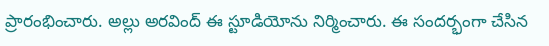ప్రారంభించారు. అల్లు అరవింద్ ఈ స్టూడియోను నిర్మించారు. ఈ సందర్భంగా చేసిన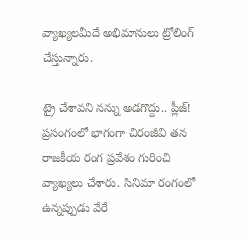వ్యాఖ్యలమీదే అభిమానులు ట్రోలింగ్ చేస్తున్నారు.

ట్రై చేశావని నన్ను అడగొద్దు.. ప్లీజ్!
ప్రసంగంలో భాగంగా చిరంజీవి తన రాజకీయ రంగ ప్రవేశం గురించి వ్యాఖ్యలు చేశారు. సినిమా రంగంలో ఉన్నప్పుడు వేరే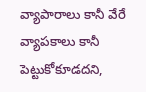వ్యాపారాలు కానీ వేరే వ్యాపకాలు కానీ పెట్టుకోకూడదని,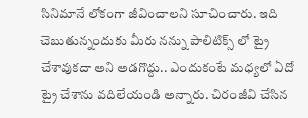సినిమానే లోకంగా జీవించాలని సూచించారు. ఇది చెబుతున్నందుకు మీరు నన్ను పాలిటిక్స్ లో ట్రై చేశావుకదా అని అడగొద్దు.. ఎందుకంటే మధ్యలో ఏదో ట్రై చేశాను వదిలేయండి అన్నారు. చిరంజీవి చేసిన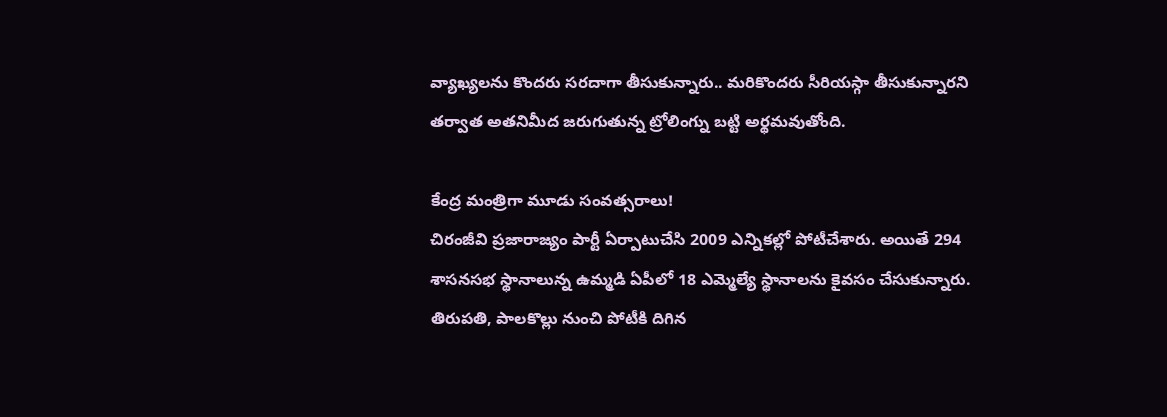వ్యాఖ్యలను కొందరు సరదాగా తీసుకున్నారు.. మరికొందరు సీరియస్గా తీసుకున్నారని తర్వాత అతనిమీద జరుగుతున్న ట్రోలింగ్ను బట్టి అర్థమవుతోంది.

కేంద్ర మంత్రిగా మూడు సంవత్సరాలు!
చిరంజీవి ప్రజారాజ్యం పార్టీ ఏర్పాటుచేసి 2009 ఎన్నికల్లో పోటీచేశారు. అయితే 294 శాసనసభ స్థానాలున్న ఉమ్మడి ఏపీలో 18 ఎమ్మెల్యే స్థానాలను కైవసం చేసుకున్నారు. తిరుపతి, పాలకొల్లు నుంచి పోటీకి దిగిన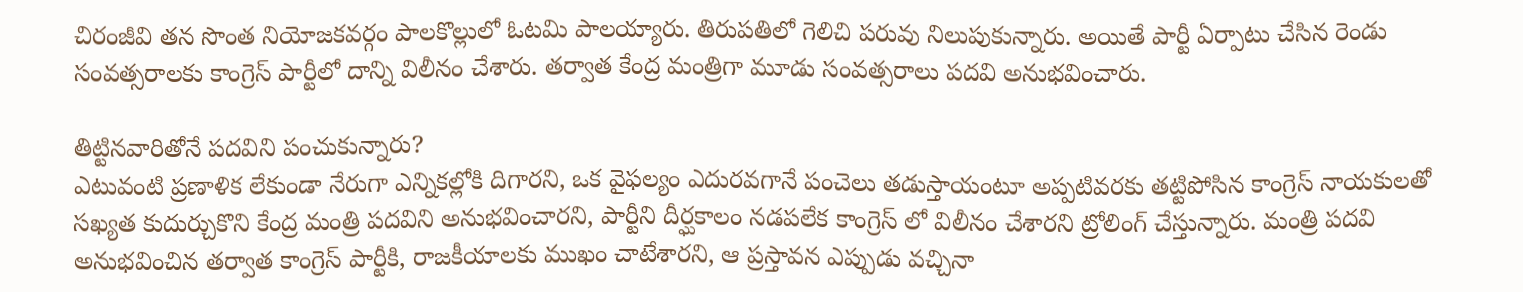చిరంజీవి తన సొంత నియోజకవర్గం పాలకొల్లులో ఓటమి పాలయ్యారు. తిరుపతిలో గెలిచి పరువు నిలుపుకున్నారు. అయితే పార్టీ ఏర్పాటు చేసిన రెండు సంవత్సరాలకు కాంగ్రెస్ పార్టీలో దాన్ని విలీనం చేశారు. తర్వాత కేంద్ర మంత్రిగా మూడు సంవత్సరాలు పదవి అనుభవించారు.

తిట్టినవారితోనే పదవిని పంచుకున్నారు?
ఎటువంటి ప్రణాళిక లేకుండా నేరుగా ఎన్నికల్లోకి దిగారని, ఒక వైఫల్యం ఎదురవగానే పంచెలు తడుస్తాయంటూ అప్పటివరకు తట్టిపోసిన కాంగ్రెస్ నాయకులతో సఖ్యత కుదుర్చుకొని కేంద్ర మంత్రి పదవిని అనుభవించారని, పార్టీని దీర్ఘకాలం నడపలేక కాంగ్రెస్ లో విలీనం చేశారని ట్రోలింగ్ చేస్తున్నారు. మంత్రి పదవి అనుభవించిన తర్వాత కాంగ్రెస్ పార్టీకి, రాజకీయాలకు ముఖం చాటేశారని, ఆ ప్రస్తావన ఎప్పుడు వచ్చినా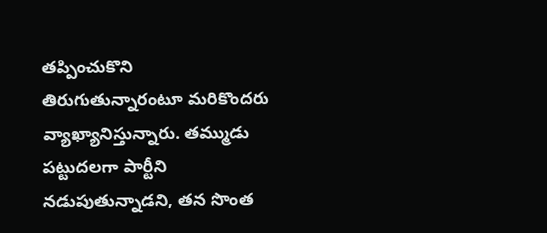తప్పించుకొని తిరుగుతున్నారంటూ మరికొందరు వ్యాఖ్యానిస్తున్నారు. తమ్ముడు పట్టుదలగా పార్టీని నడుపుతున్నాడని, తన సొంత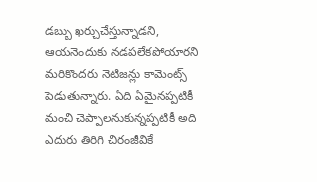డబ్బు ఖర్చుచేస్తున్నాడని, ఆయనెందుకు నడపలేకపోయారని మరికొందరు నెటిజన్లు కామెంట్స్ పెడుతున్నారు. ఏది ఏమైనప్పటికీ మంచి చెప్పాలనుకున్నప్పటికీ అది ఎదురు తిరిగి చిరంజీవికే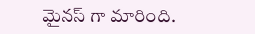మైనస్ గా మారింది.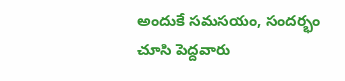అందుకే సమసయం, సందర్భం చూసి పెద్దవారు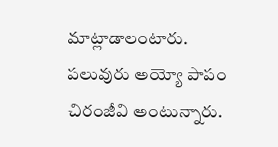మాట్లాడాలంటారు. పలువురు అయ్యో పాపం చిరంజీవి అంటున్నారు.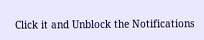Click it and Unblock the Notifications